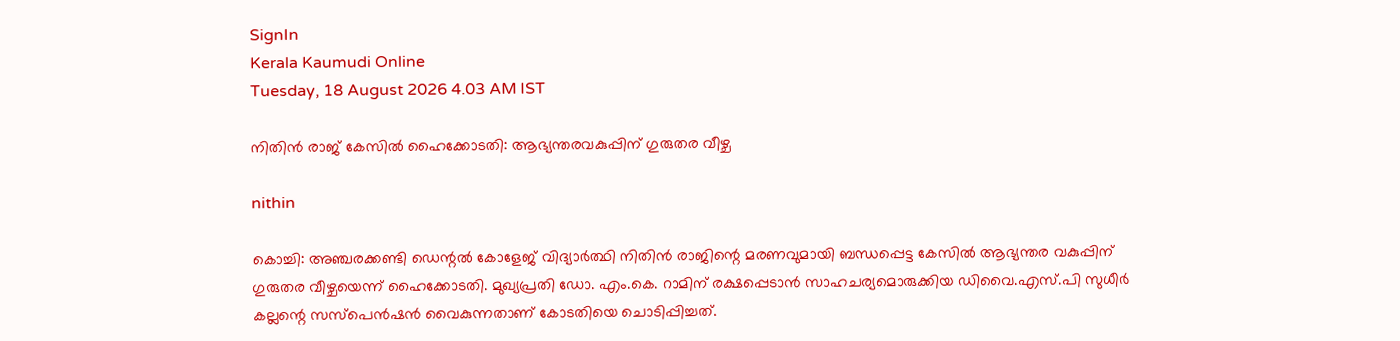SignIn
Kerala Kaumudi Online
Tuesday, 18 August 2026 4.03 AM IST

നിതിൻ രാജ് കേസിൽ ഹൈക്കോടതി: ആഭ്യന്തരവകുപ്പിന് ഗുരുതര വീഴ്ച

nithin

കൊച്ചി: അഞ്ചരക്കണ്ടി ഡെന്റൽ കോളേജ് വിദ്യാർത്ഥി നിതിൻ രാജിന്റെ മരണവുമായി ബന്ധപ്പെട്ട കേസിൽ ആഭ്യന്തര വകുപ്പിന് ഗുരുതര വീഴ്ചയെന്ന് ഹൈക്കോടതി. മുഖ്യപ്രതി ഡോ. എം.കെ. റാമിന് രക്ഷപ്പെടാൻ സാഹചര്യമൊരുക്കിയ ഡിവൈ.എസ്.പി സുധീർ കല്ലന്റെ സസ്പെൻഷൻ വൈകുന്നതാണ് കോടതിയെ ചൊടിപ്പിച്ചത്.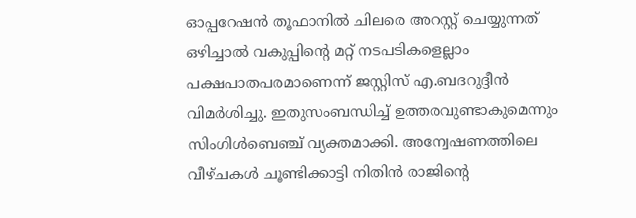ഓപ്പറേഷൻ തൂഫാനിൽ ചിലരെ അറസ്റ്റ് ചെയ്യുന്നത് ഒഴിച്ചാൽ വകുപ്പിന്റെ മറ്റ് നടപടികളെല്ലാം പക്ഷപാതപരമാണെന്ന് ജസ്റ്റിസ് എ.ബദറുദ്ദീൻ വിമർശിച്ചു. ഇതുസംബന്ധിച്ച് ഉത്തരവുണ്ടാകുമെന്നും സിംഗിൾബെഞ്ച് വ്യക്തമാക്കി. അന്വേഷണത്തിലെ വീഴ്ചകൾ ചൂണ്ടിക്കാട്ടി നിതിൻ രാജിന്റെ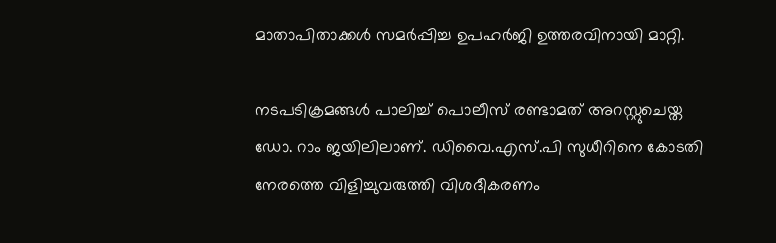മാതാപിതാക്കൾ സമർപ്പിച്ച ഉപഹർജി ഉത്തരവിനായി മാറ്റി.

നടപടിക്രമങ്ങൾ പാലിച്ച് പൊലീസ് രണ്ടാമത് അറസ്റ്റുചെയ്ത ഡോ. റാം ജയിലിലാണ്. ഡിവൈ.എസ്.പി സുധീറിനെ കോടതി നേരത്തെ വിളിച്ചുവരുത്തി വിശദീകരണം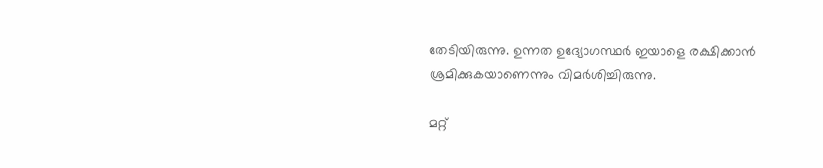തേടിയിരുന്നു. ഉന്നത ഉദ്യോഗസ്ഥർ ഇയാളെ രക്ഷിക്കാൻ ശ്രമിക്കുകയാണെന്നും വിമർശിച്ചിരുന്നു.

മറ്റ്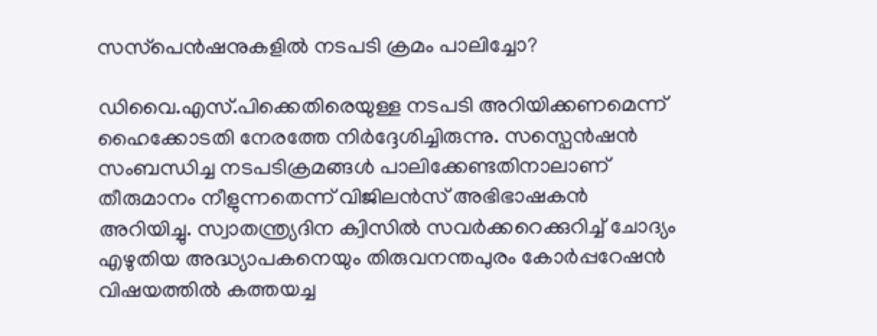സസ്‌പെൻഷനുകളിൽ നടപടി ക്രമം പാലിച്ചോ?

ഡിവൈ.എസ്.പിക്കെതിരെയുള്ള നടപടി അറിയിക്കണമെന്ന് ഹൈക്കോടതി നേരത്തേ നിർദ്ദേശിച്ചിരുന്നു. സസ്പെൻഷൻ സംബന്ധിച്ച നടപടിക്രമങ്ങൾ പാലിക്കേണ്ടതിനാലാണ് തീരുമാനം നീളുന്നതെന്ന് വിജിലൻസ് അഭിഭാഷകൻ അറിയിച്ചു. സ്വാതന്ത്ര്യദിന ക്വിസിൽ സവർക്കറെക്കുറിച്ച് ചോദ്യം എഴുതിയ അദ്ധ്യാപകനെയും തിരുവനന്തപുരം കോർപ്പറേഷൻ വിഷയത്തിൽ കത്തയച്ച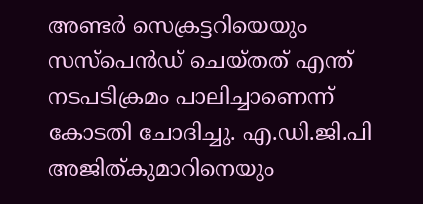അണ്ടർ സെക്രട്ടറിയെയും സസ്പെൻഡ് ചെയ്തത് എന്ത് നടപടിക്രമം പാലിച്ചാണെന്ന് കോടതി ചോദിച്ചു. എ.ഡി.ജി.പി അജിത്‌കുമാറിനെയും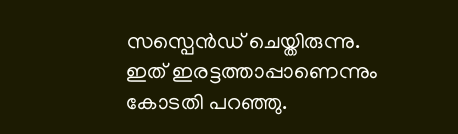സസ്പെൻഡ് ചെയ്തിരുന്നു. ഇത് ഇരട്ടത്താപ്പാണെന്നും കോടതി പറഞ്ഞു.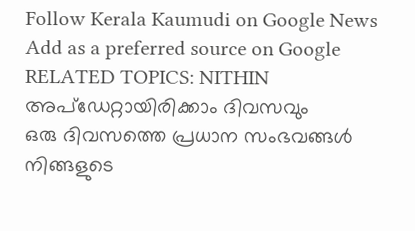Follow Kerala Kaumudi on Google News Add as a preferred source on Google
RELATED TOPICS: NITHIN
അപ്ഡേറ്റായിരിക്കാം ദിവസവും
ഒരു ദിവസത്തെ പ്രധാന സംഭവങ്ങൾ നിങ്ങളുടെ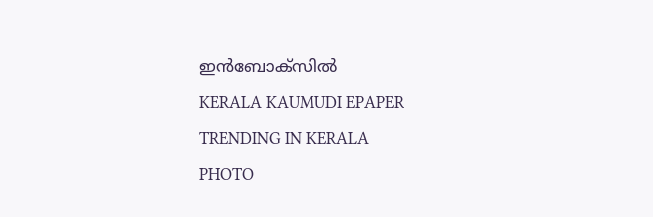ഇൻബോക്സിൽ
KERALA KAUMUDI EPAPER
TRENDING IN KERALA
PHOTO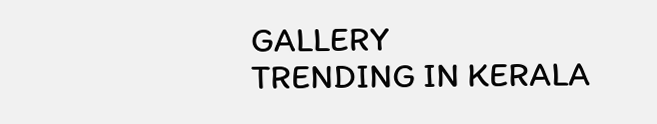GALLERY
TRENDING IN KERALA